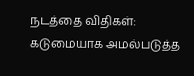நடத்தை விதிகள்: கடுமையாக அமல்படுத்த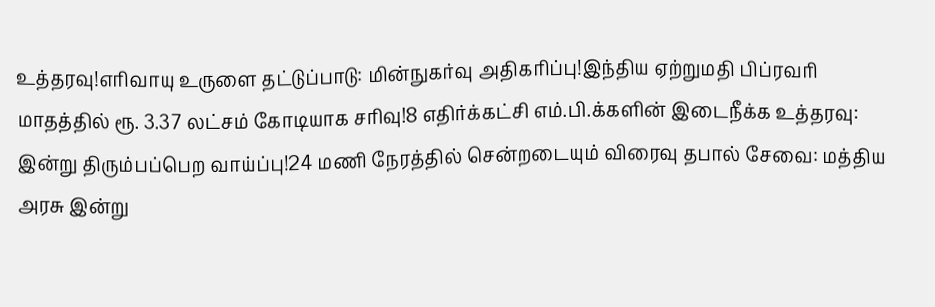உத்தரவு!எரிவாயு உருளை தட்டுப்பாடு: மின்நுகர்வு அதிகரிப்பு!இந்திய ஏற்றுமதி பிப்ரவரி மாதத்தில் ரூ. 3.37 லட்சம் கோடியாக சரிவு!8 எதிர்க்கட்சி எம்.பி.க்களின் இடைநீக்க உத்தரவு: இன்று திரும்பப்பெற வாய்ப்பு!24 மணி நேரத்தில் சென்றடையும் விரைவு தபால் சேவை: மத்திய அரசு இன்று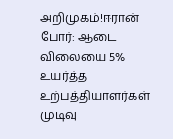அறிமுகம்!ஈரான் போர்: ஆடை விலையை 5% உயர்த்த உற்பத்தியாளர்கள் முடிவு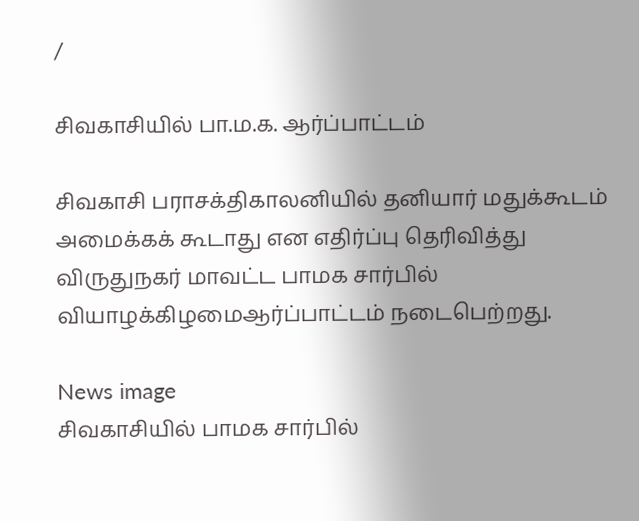/

சிவகாசியில் பா.ம.க. ஆர்ப்பாட்டம்

சிவகாசி பராசக்திகாலனியில் தனியார் மதுக்கூடம் அமைக்கக் கூடாது என எதிர்ப்பு தெரிவித்து விருதுநகர் மாவட்ட பாமக சார்பில் வியாழக்கிழமைஆர்ப்பாட்டம் நடைபெற்றது.

News image
சிவகாசியில் பாமக சார்பில்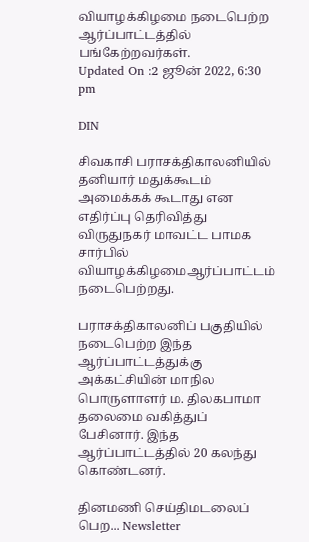வியாழக்கிழமை நடைபெற்ற ஆர்ப்பாட்டத்தில் பங்கேற்றவர்கள்.
Updated On :2 ஜூன் 2022, 6:30 pm

DIN

சிவகாசி பராசக்திகாலனியில் தனியார் மதுக்கூடம் அமைக்கக் கூடாது என எதிர்ப்பு தெரிவித்து விருதுநகர் மாவட்ட பாமக சார்பில் வியாழக்கிழமைஆர்ப்பாட்டம் நடைபெற்றது.

பராசக்திகாலனிப் பகுதியில் நடைபெற்ற இந்த ஆர்ப்பாட்டத்துக்கு அக்கட்சியின் மாநில பொருளாளர் ம. திலகபாமா தலைமை வகித்துப் பேசினார். இந்த ஆர்ப்பாட்டத்தில் 20 கலந்து கொண்டனர்.

தினமணி செய்திமடலைப் பெற... Newsletter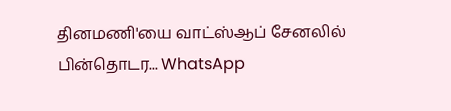தினமணி'யை வாட்ஸ்ஆப் சேனலில் பின்தொடர... WhatsApp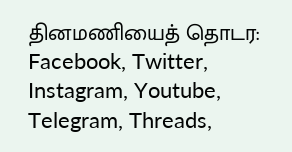தினமணியைத் தொடர: Facebook, Twitter, Instagram, Youtube, Telegram, Threads,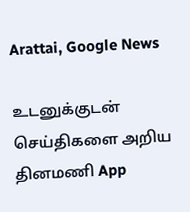Arattai, Google News

உடனுக்குடன் செய்திகளை அறிய தினமணி App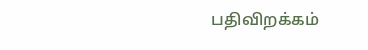பதிவிறக்கம்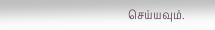செய்யவும்.